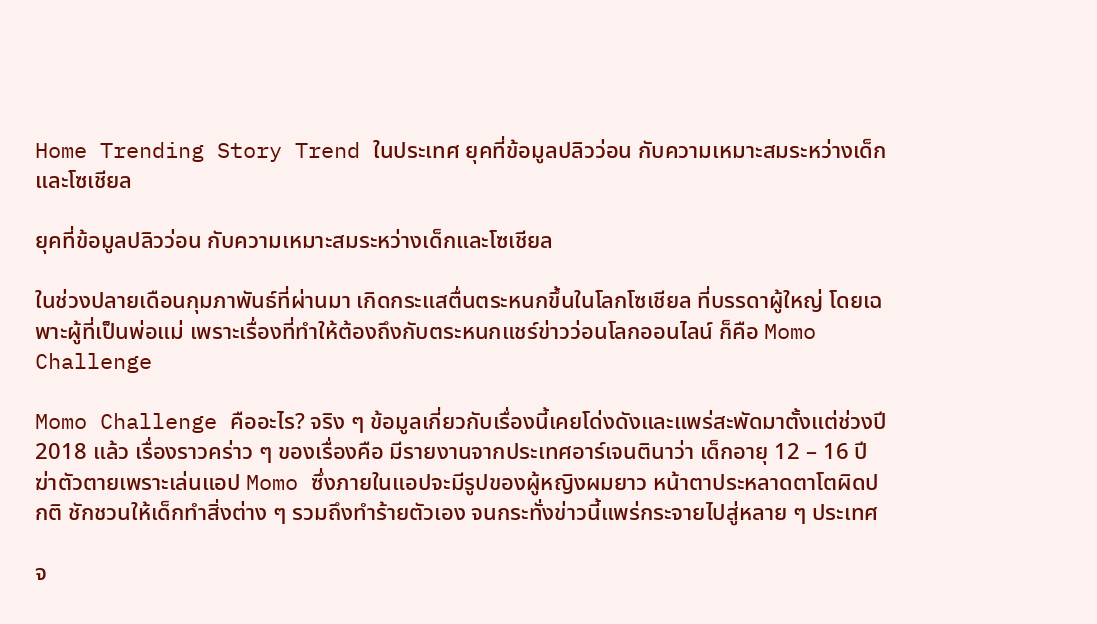Home Trending Story Trend ในประเทศ ยุคที่ข้อมูลปลิวว่อน กับความเหมาะสมระหว่างเด็กและโซเชียล

ยุคที่ข้อมูลปลิวว่อน กับความเหมาะสมระหว่างเด็กและโซเชียล

ในช่วงปลายเดือนกุมภาพันธ์ที่ผ่านมา เกิดกระแสตื่นตระหนกขึ้นในโลกโซเชียล ที่บรรดาผู้ใหญ่ โดยเฉพาะผู้ที่เป็นพ่อแม่ เพราะเรื่องที่ทำให้ต้องถึงกับตระหนกแชร์ข่าวว่อนโลกออนไลน์ ก็คือ Momo Challenge

Momo Challenge คืออะไร? จริง ๆ ข้อมูลเกี่ยวกับเรื่องนี้เคยโด่งดังและแพร่สะพัดมาตั้งแต่ช่วงปี 2018 แล้ว เรื่องราวคร่าว ๆ ของเรื่องคือ มีรายงานจากประเทศอาร์เจนตินาว่า เด็กอายุ 12 – 16 ปี ฆ่าตัวตายเพราะเล่นแอป Momo ซึ่งภายในแอปจะมีรูปของผู้หญิงผมยาว หน้าตาประหลาดตาโตผิดปกติ ชักชวนให้เด็กทำสิ่งต่าง ๆ รวมถึงทำร้ายตัวเอง จนกระทั่งข่าวนี้แพร่กระจายไปสู่หลาย ๆ ประเทศ

จ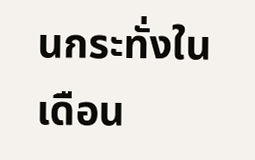นกระทั่งในเดือน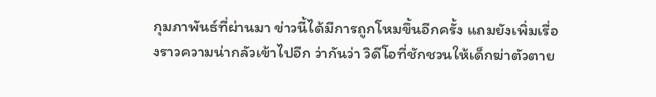กุมภาพันธ์ที่ผ่านมา ข่าวนี้ได้มีการถูกโหมขึ้นอีกครั้ง แถมยังเพิ่มเรื่องราวความน่ากลัวเข้าไปอีก ว่ากันว่า วิดีโอที่ชักชวนให้เด็กฆ่าตัวตาย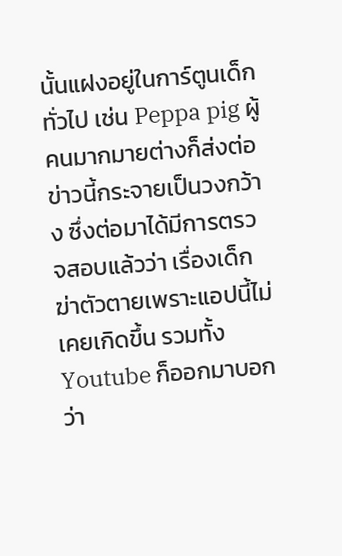นั้นแฝงอยู่ในการ์ตูนเด็กทั่วไป เช่น Peppa pig ผู้คนมากมายต่างก็ส่งต่อข่าวนี้กระจายเป็นวงกว้าง ซึ่งต่อมาได้มีการตรวจสอบแล้วว่า เรื่องเด็กฆ่าตัวตายเพราะแอปนี้ไม่เคยเกิดขึ้น รวมทั้ง Youtube ก็ออกมาบอกว่า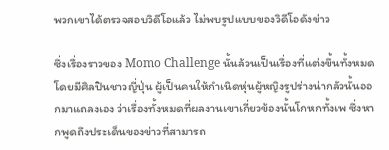พวกเขาได้ตรวจสอบวิดีโอแล้ว ไม่พบรูปแบบของวิดีโอดังข่าว

ซึ่งเรื่องราวของ Momo Challenge นั้นล้วนเป็นเรื่องที่แต่งขึ้นทั้งหมด โดยมีศิลปินชาวญี่ปุ่น ผู้เป็นคนให้กำเนิดหุ่นผู้หญิงรูปร่างน่ากลัวนั้นออกมาแถลงเอง ว่าเรื่องทั้งหมดที่ผลงานเขาเกี่ยวข้องนั้นโกหกทั้งเพ ซึ่งหากพูดถึงประเด็นของข่าวที่สามารถ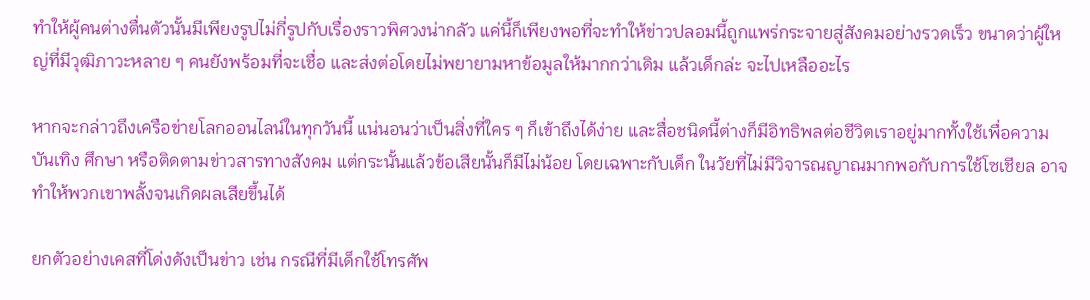ทำให้ผู้คนต่างตื่นตัวนั้นมีเพียงรูปไม่กี่รูปกับเรื่องราวพิศวงน่ากลัว แค่นี้ก็เพียงพอที่จะทำให้ข่าวปลอมนี้ถูกแพร่กระจายสู่สังคมอย่างรวดเร็ว ขนาดว่าผู้ใหญ่ที่มีวุฒิภาวะหลาย ๆ คนยังพร้อมที่จะเชื่อ และส่งต่อโดยไม่พยายามหาข้อมูลให้มากกว่าเดิม แล้วเด็กล่ะ จะไปเหลืออะไร

หากจะกล่าวถึงเครือข่ายโลกออนไลน์ในทุกวันนี้ แน่นอนว่าเป็นสิ่งที่ใคร ๆ ก็เข้าถึงได้ง่าย และสื่อชนิดนี้ต่างก็มีอิทธิพลต่อชีวิตเราอยู่มากทั้งใช้เพื่อความบันเทิง ศึกษา หรือติดตามข่าวสารทางสังคม แต่กระนั้นแล้วข้อเสียนั้นก็มีไม่น้อย โดยเฉพาะกับเด็ก ในวัยที่ไม่มีวิจารณญาณมากพอกับการใช้โซเชียล อาจทำให้พวกเขาพลั้งจนเกิดผลเสียขึ้นได้

ยกตัวอย่างเคสที่โด่งดังเป็นข่าว เช่น กรณีที่มีเด็กใช้โทรศัพ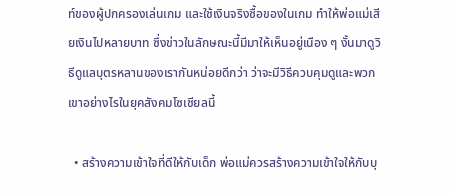ท์ของผู้ปกครองเล่นเกม และใช้เงินจริงซื้อของในเกม ทำให้พ่อแม่เสียเงินไปหลายบาท ซึ่งข่าวในลักษณะนี้มีมาให้เห็นอยู่เนือง ๆ งั้นมาดูวิธีดูแลบุตรหลานของเรากันหน่อยดีกว่า ว่าจะมีวิธีควบคุมดูและพวกเขาอย่างไรในยุคสังคมโซเชียลนี้

  • สร้างความเข้าใจที่ดีให้กับเด็ก พ่อแม่ควรสร้างความเข้าใจให้กับบุ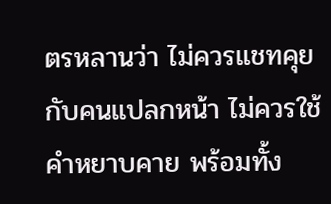ตรหลานว่า ไม่ควรแชทคุยกับคนแปลกหน้า ไม่ควรใช้คำหยาบคาย พร้อมทั้ง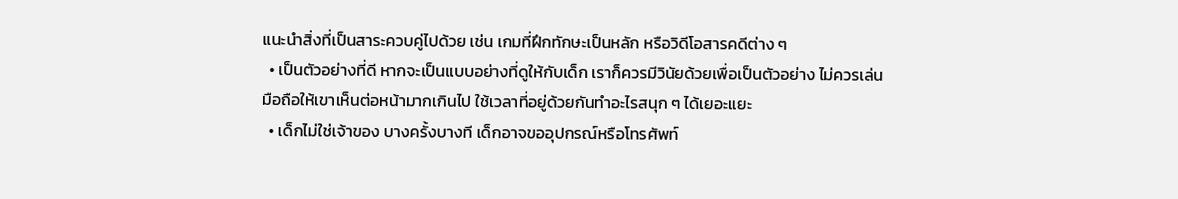แนะนำสิ่งที่เป็นสาระควบคู่ไปด้วย เช่น เกมที่ฝึกทักษะเป็นหลัก หรือวิดีโอสารคดีต่าง ๆ
  • เป็นตัวอย่างที่ดี หากจะเป็นแบบอย่างที่ดูให้กับเด็ก เราก็ควรมีวินัยด้วยเพื่อเป็นตัวอย่าง ไม่ควรเล่นมือถือให้เขาเห็นต่อหน้ามากเกินไป ใช้เวลาที่อยู่ด้วยกันทำอะไรสนุก ๆ ได้เยอะแยะ
  • เด็กไม่ใช่เจ้าของ บางครั้งบางที เด็กอาจขออุปกรณ์หรือโทรศัพท์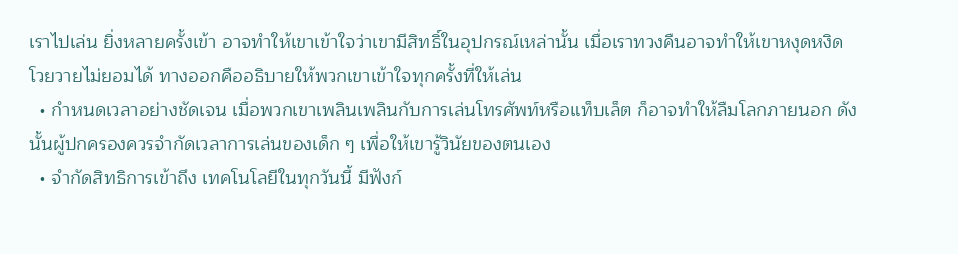เราไปเล่น ยิ่งหลายครั้งเข้า อาจทำให้เขาเข้าใจว่าเขามีสิทธิ์ในอุปกรณ์เหล่านั้น เมื่อเราทวงคืนอาจทำให้เขาหงุดหงิด โวยวายไม่ยอมได้ ทางออกคืออธิบายให้พวกเขาเข้าใจทุกครั้งที่ให้เล่น
  • กำหนดเวลาอย่างชัดเจน เมื่อพวกเขาเพลินเพลินกับการเล่นโทรศัพท์หรือแท็บเล็ต ก็อาจทำให้ลืมโลกภายนอก ดังนั้นผู้ปกครองควรจำกัดเวลาการเล่นของเด็ก ๆ เพื่อให้เขารู้วินัยของตนเอง
  • จำกัดสิทธิการเข้าถึง เทคโนโลยีในทุกวันนี้ มีฟังก์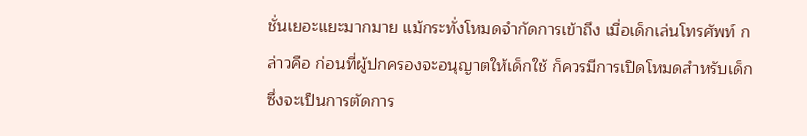ชั่นเยอะแยะมากมาย แม้กระทั่งโหมดจำกัดการเข้าถึง เมื่อเด็กเล่นโทรศัพท์ กล่าวคือ ก่อนที่ผู้ปกครองจะอนุญาตให้เด็กใช้ ก็ควรมีการเปิดโหมดสำหรับเด็ก ซึ่งจะเป็นการตัดการ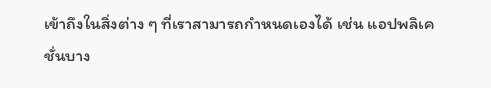เข้าถึงในสิ่งต่าง ๆ ที่เราสามารถกำหนดเองได้ เช่น แอปพลิเคชั่นบาง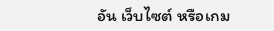อัน เว็บไซต์ หรือเกม